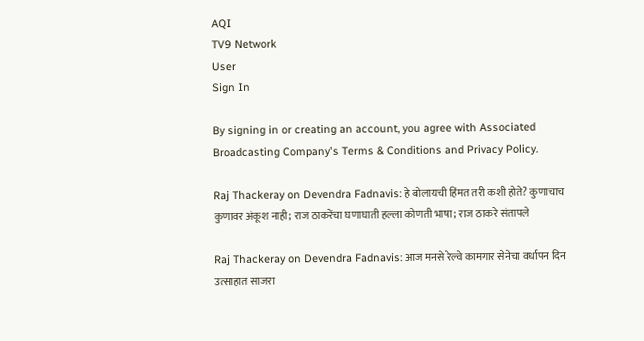AQI
TV9 Network
User
Sign In

By signing in or creating an account, you agree with Associated Broadcasting Company's Terms & Conditions and Privacy Policy.

Raj Thackeray on Devendra Fadnavis: हे बोलायची हिंमत तरी कशी होते? कुणाचाच कुणावर अंकूश नाही; राज ठाकरेंचा घणाघाती हल्ला कोणती भाषा; राज ठाकरे संतापले

Raj Thackeray on Devendra Fadnavis: आज मनसे रेल्वे कामगार सेनेचा वर्धापन दिन उत्साहात साजरा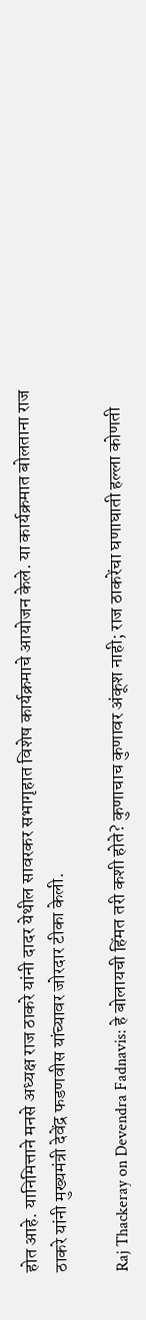होत आहे. यानिमित्ताने मनसे अध्यक्ष राज ठाकरे यांनी दादर येथील सावरकर सभागृहात विशेष कार्यक्रमाचे आयोजन केले. या कार्यक्रमात बोलताना राज ठाकरे यांनी मुख्यमंत्री देवेंद्र फडणवीस यांच्यावर जोरदार टीका केली.

Raj Thackeray on Devendra Fadnavis: हे बोलायची हिंमत तरी कशी होते? कुणाचाच कुणावर अंकूश नाही; राज ठाकरेंचा घणाघाती हल्ला कोणती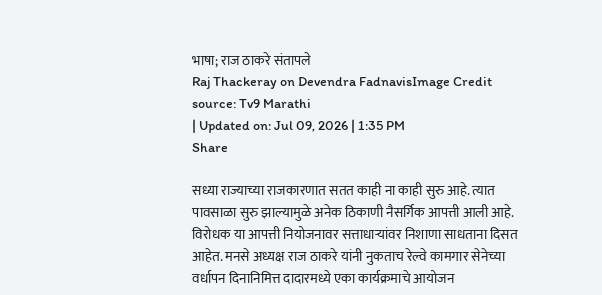भाषा; राज ठाकरे संतापले
Raj Thackeray on Devendra FadnavisImage Credit source: Tv9 Marathi
| Updated on: Jul 09, 2026 | 1:35 PM
Share

सध्या राज्याच्या राजकारणात सतत काही ना काही सुरु आहे. त्यात पावसाळा सुरु झाल्यामुळे अनेक ठिकाणी नैसर्गिक आपत्ती आली आहे. विरोधक या आपत्ती नियोजनावर सत्ताधाऱ्यांवर निशाणा साधताना दिसत आहेत. मनसे अध्यक्ष राज ठाकरे यांनी नुकताच रेल्वे कामगार सेनेच्या वर्धापन दिनानिमित्त दादारमध्ये एका कार्यक्रमाचे आयोजन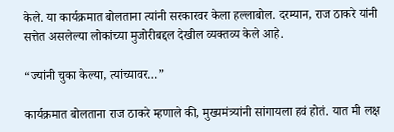केले. या कार्यक्रमात बोलताना त्यांनी सरकारवर केला हल्लाबोल. दरम्यान, राज ठाकरे यांनी सत्तेत असलेल्या लोकांच्या मुजोरीबद्दल देखील व्यक्तव्य केले आहे.

“ज्यांनी चुका केल्या, त्यांच्यावर…”

कार्यक्रमात बोलताना राज ठाकरे म्हणाले की, मुख्यमंत्र्यांनी सांगायला हवं होतं. यात मी लक्ष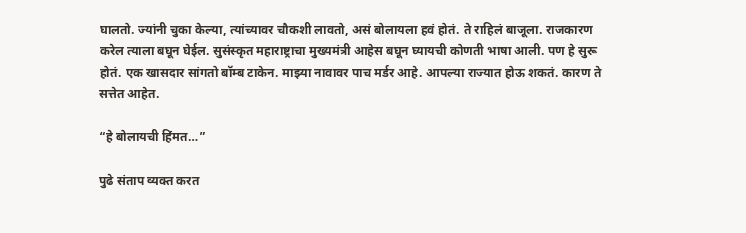घालतो. ज्यांनी चुका केल्या, त्यांच्यावर चौकशी लावतो, असं बोलायला हवं होतं. ते राहिलं बाजूला. राजकारण करेल त्याला बघून घेईल. सुसंस्कृत महाराष्ट्राचा मुख्यमंत्री आहेस बघून घ्यायची कोणती भाषा आली. पण हे सुरू होतं. एक खासदार सांगतो बॉम्ब टाकेन. माझ्या नावावर पाच मर्डर आहे. आपल्या राज्यात होऊ शकतं. कारण ते सत्तेत आहेत.

“हे बोलायची हिंमत…”

पुढे संताप व्यक्त करत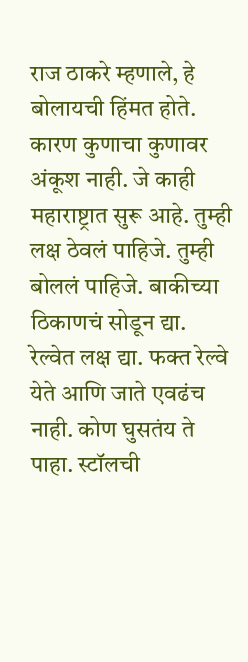राज ठाकरे म्हणाले, हे बोलायची हिंमत होते. कारण कुणाचा कुणावर अंकूश नाही. जे काही महाराष्ट्रात सुरू आहे. तुम्ही लक्ष ठेवलं पाहिजे. तुम्ही बोललं पाहिजे. बाकीच्या ठिकाणचं सोडून द्या. रेल्वेत लक्ष द्या. फक्त रेल्वे येते आणि जाते एवढंच नाही. कोण घुसतंय ते पाहा. स्टॉलची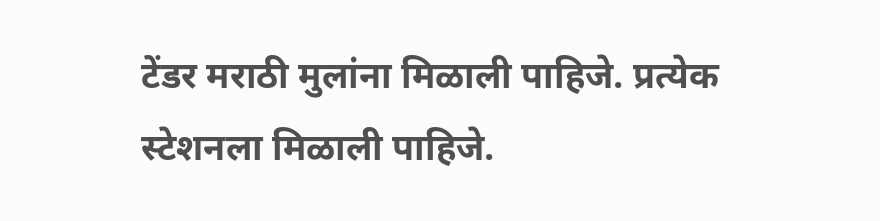टेंडर मराठी मुलांना मिळाली पाहिजे. प्रत्येक स्टेशनला मिळाली पाहिजे.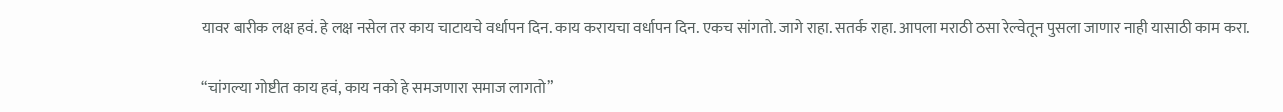यावर बारीक लक्ष हवं. हे लक्ष नसेल तर काय चाटायचे वर्धापन दिन. काय करायचा वर्धापन दिन. एकच सांगतो. जागे राहा. सतर्क राहा. आपला मराठी ठसा रेल्वेतून पुसला जाणार नाही यासाठी काम करा.

“चांगल्या गोष्टीत काय हवं, काय नको हे समजणारा समाज लागतो”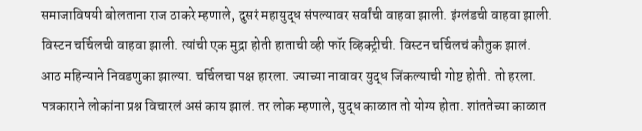समाजाविषयी बोलताना राज ठाकरे म्हणाले, दुसरं महायुद्ध संपल्यावर सर्वांची वाहवा झाली. इंग्लंडची वाहवा झाली. विस्टन चर्चिलची वाहवा झाली. त्यांची एक मुद्रा होती हाताची व्ही फॉर व्हिक्ट्रीची. विस्टन चर्चिलचं कौतुक झालं. आठ महिन्याने निवडणुका झाल्या. चर्चिलचा पक्ष हारला. ज्याच्या नावावर युद्ध जिंकल्याची गोष्ट होती. तो हरला. पत्रकाराने लोकांना प्रश्न विचारलं असं काय झालं. तर लोक म्हणाले, युद्ध काळात तो योग्य होता. शांततेच्या काळात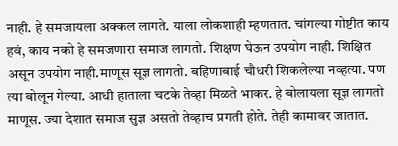नाही. हे समजायला अक्कल लागते. याला लोकशाही म्हणतात. चांगल्या गोष्टीत काय हवं, काय नको हे समजणारा समाज लागतो. शिक्षण घेऊन उपयोग नाही. शिक्षित असून उपयोग नाही.माणूस सूज्ञ लागतो. बहिणाबाई चौधरी शिकलेल्या नव्हत्या. पण त्या बोलून गेल्या. आधी हाताला चटके तेव्हा मिळते भाकर. हे बोलायला सूज्ञ लागतो माणूस. ज्या देशात समाज सुज्ञ असतो तेव्हाच प्रगती होते. तेही कामावर जातात.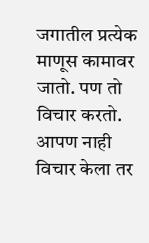जगातील प्रत्येक माणूस कामावर जातो. पण तो विचार करतो. आपण नाही विचार केला तर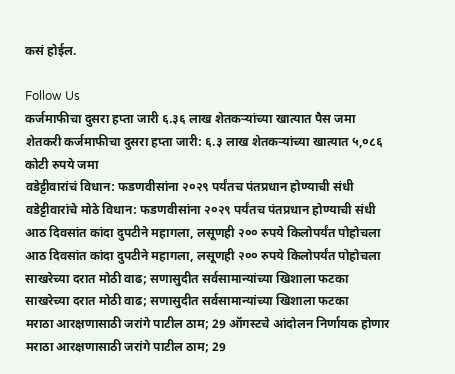कसं होईल.

Follow Us
कर्जमाफीचा दुसरा हप्ता जारी ६.३६ लाख शेतकऱ्यांच्या खात्यात पैस जमा
शेतकरी कर्जमाफीचा दुसरा हप्ता जारी: ६.३ लाख शेतकऱ्यांच्या खात्यात ५,०८६ कोटी रुपये जमा
वडेट्टीवारांचं विधान: फडणवीसांना २०२९ पर्यंतच पंतप्रधान होण्याची संधी
वडेट्टीवारांचे मोठे विधान: फडणवीसांना २०२९ पर्यंतच पंतप्रधान होण्याची संधी
आठ दिवसांत कांदा दुपटीने महागला, लसूणही २०० रुपये किलोपर्यंत पोहोचला
आठ दिवसांत कांदा दुपटीने महागला, लसूणही २०० रुपये किलोपर्यंत पोहोचला
साखरेच्या दरात मोठी वाढ; सणासुदीत सर्वसामान्यांच्या खिशाला फटका
साखरेच्या दरात मोठी वाढ; सणासुदीत सर्वसामान्यांच्या खिशाला फटका
मराठा आरक्षणासाठी जरांगे पाटील ठाम; 29 ऑगस्टचे आंदोलन निर्णायक होणार
मराठा आरक्षणासाठी जरांगे पाटील ठाम; 29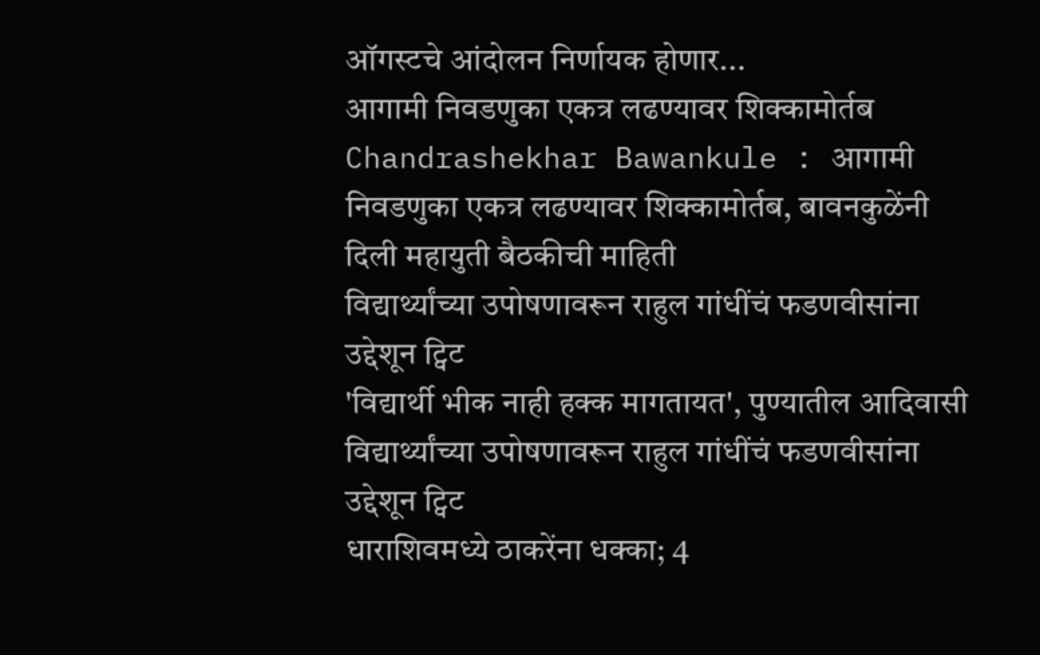ऑगस्टचे आंदोलन निर्णायक होणार...
आगामी निवडणुका एकत्र लढण्यावर शिक्कामोर्तब
Chandrashekhar Bawankule : आगामी निवडणुका एकत्र लढण्यावर शिक्कामोर्तब, बावनकुळेंनी दिली महायुती बैठकीची माहिती
विद्यार्थ्यांच्या उपोषणावरून राहुल गांधींचं फडणवीसांना उद्देशून ट्विट
'विद्यार्थी भीक नाही हक्क मागतायत', पुण्यातील आदिवासी विद्यार्थ्यांच्या उपोषणावरून राहुल गांधींचं फडणवीसांना उद्देशून ट्विट
धाराशिवमध्ये ठाकरेंना धक्का; 4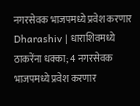नगरसेवक भाजपमध्ये प्रवेश करणार
Dharashiv | धाराशिवमध्ये ठाकरेंना धक्का; 4 नगरसेवक भाजपमध्ये प्रवेश करणार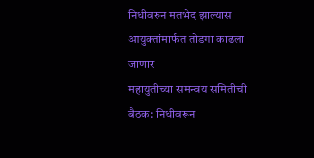निधीवरुन मतभेद झाल्यास आयुक्तांमार्फत तोडगा काढला जाणार
महायुतीच्या समन्वय समितीची बैठक: निधीवरून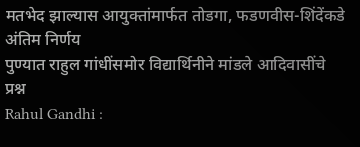मतभेद झाल्यास आयुक्तांमार्फत तोडगा, फडणवीस-शिंदेंकडे अंतिम निर्णय
पुण्यात राहुल गांधींसमोर विद्यार्थिनीने मांडले आदिवासींचे प्रश्न
Rahul Gandhi :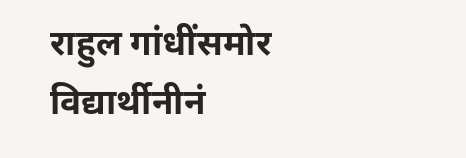राहुल गांधींसमोर विद्यार्थीनीनं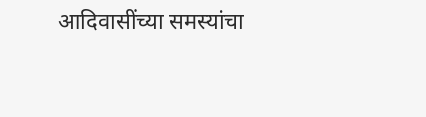आदिवासींच्या समस्यांचा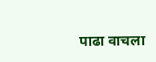पाढा वाचला